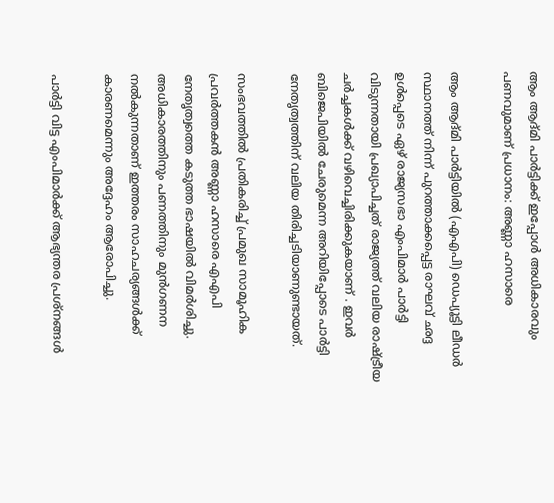ആം ആദ്മി പാർട്ടിക്ക് ഇപ്പോൾ അധികാരവും പണവുമാണ് പ്രധാനം: അണ്ണാ ഹസാരെ

ആം ആദ്മി പാർട്ടിയിൽ (എഎപി) ഡെപ്യൂട്ടി ലീഡർ സ്ഥാനത്ത് നിന്ന് പുറത്താക്കപ്പെട്ട രാഘവ് ഛദ്ദ ഉൾപ്പെടെ ഏഴ് രാജ്യസഭാ എംപിമാർ പാർട്ടി വിടുന്നതായി പ്രഖ്യാപിച്ചത് രാജ്യത്ത് വലിയ രാഷ്ട്രീയ ചർച്ചകൾക്ക് വഴിവെച്ചിരിക്കുകയാണ് . ഇവർ ബിജെപിയിൽ ചേരുമെന്ന അറിയിപ്പോടെ പാർട്ടി നേതൃത്വത്തിന് വലിയ തിരിച്ചടിയാണുണ്ടായത്.

സംഭവത്തിൽ പ്രതികരിച്ച് പ്രമുഖ സാമൂഹിക പ്രവർത്തകൻ അണ്ണാ ഹസാരെ എഎപി നേതൃത്വത്തെ കടുത്ത ഭാഷയിൽ വിമർശിച്ചു. അധികാരത്തിനും പണത്തിനും മുൻഗണന നൽകുന്നതാണ് ഇത്തരം സാഹചര്യങ്ങൾക്ക് കാരണമെന്നും അദ്ദേഹം ആരോപിച്ചു.

പാർട്ടി വിട്ട എംപിമാർക്ക് ആഭ്യന്തര പ്രശ്നങ്ങൾ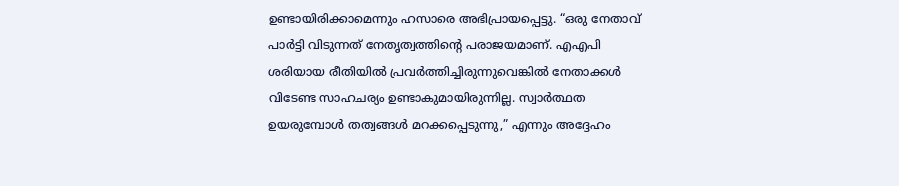ഉണ്ടായിരിക്കാമെന്നും ഹസാരെ അഭിപ്രായപ്പെട്ടു. “ഒരു നേതാവ് പാർട്ടി വിടുന്നത് നേതൃത്വത്തിന്റെ പരാജയമാണ്. എഎപി ശരിയായ രീതിയിൽ പ്രവർത്തിച്ചിരുന്നുവെങ്കിൽ നേതാക്കൾ വിടേണ്ട സാഹചര്യം ഉണ്ടാകുമായിരുന്നില്ല. സ്വാർത്ഥത ഉയരുമ്പോൾ തത്വങ്ങൾ മറക്കപ്പെടുന്നു,” എന്നും അദ്ദേഹം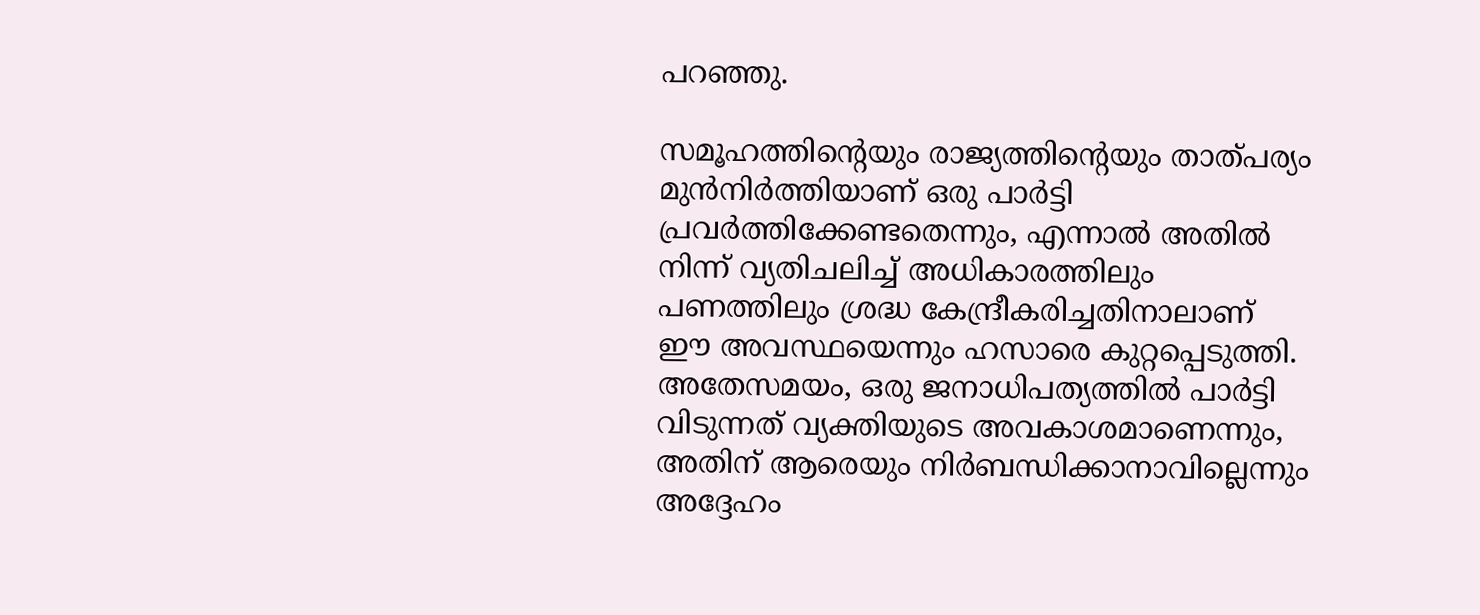പറഞ്ഞു.

സമൂഹത്തിന്റെയും രാജ്യത്തിന്റെയും താത്പര്യം മുൻനിർത്തിയാണ് ഒരു പാർട്ടി പ്രവർത്തിക്കേണ്ടതെന്നും, എന്നാൽ അതിൽ നിന്ന് വ്യതിചലിച്ച് അധികാരത്തിലും പണത്തിലും ശ്രദ്ധ കേന്ദ്രീകരിച്ചതിനാലാണ് ഈ അവസ്ഥയെന്നും ഹസാരെ കുറ്റപ്പെടുത്തി. അതേസമയം, ഒരു ജനാധിപത്യത്തിൽ പാർട്ടി വിടുന്നത് വ്യക്തിയുടെ അവകാശമാണെന്നും, അതിന് ആരെയും നിർബന്ധിക്കാനാവില്ലെന്നും അദ്ദേഹം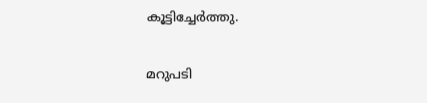കൂട്ടിച്ചേർത്തു.

മറുപടി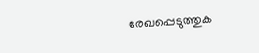രേഖപ്പെടുത്തുക